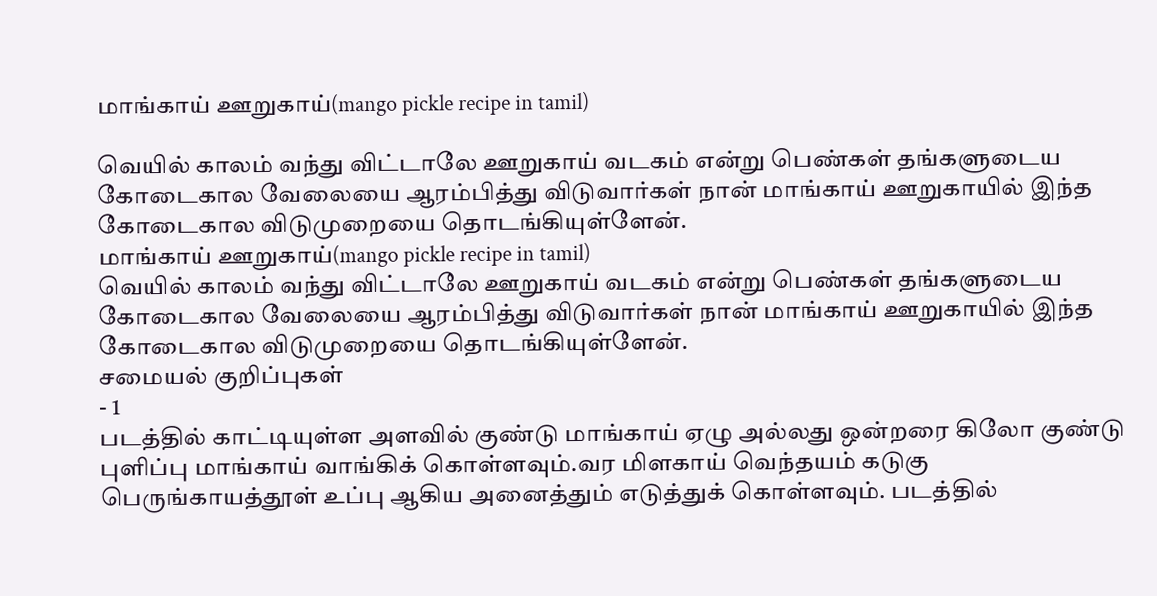மாங்காய் ஊறுகாய்(mango pickle recipe in tamil)

வெயில் காலம் வந்து விட்டாலே ஊறுகாய் வடகம் என்று பெண்கள் தங்களுடைய கோடைகால வேலையை ஆரம்பித்து விடுவார்கள் நான் மாங்காய் ஊறுகாயில் இந்த கோடைகால விடுமுறையை தொடங்கியுள்ளேன்.
மாங்காய் ஊறுகாய்(mango pickle recipe in tamil)
வெயில் காலம் வந்து விட்டாலே ஊறுகாய் வடகம் என்று பெண்கள் தங்களுடைய கோடைகால வேலையை ஆரம்பித்து விடுவார்கள் நான் மாங்காய் ஊறுகாயில் இந்த கோடைகால விடுமுறையை தொடங்கியுள்ளேன்.
சமையல் குறிப்புகள்
- 1
படத்தில் காட்டியுள்ள அளவில் குண்டு மாங்காய் ஏழு அல்லது ஒன்றரை கிலோ குண்டு புளிப்பு மாங்காய் வாங்கிக் கொள்ளவும்.வர மிளகாய் வெந்தயம் கடுகு பெருங்காயத்தூள் உப்பு ஆகிய அனைத்தும் எடுத்துக் கொள்ளவும். படத்தில்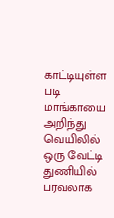காட்டியுள்ள படி மாங்காயை அறிந்து வெயிலில் ஒரு வேட்டி துணியில் பரவலாக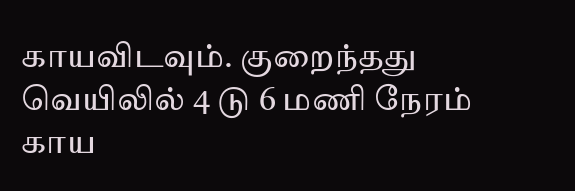காயவிடவும். குறைந்தது வெயிலில் 4 டு 6 மணி நேரம் காய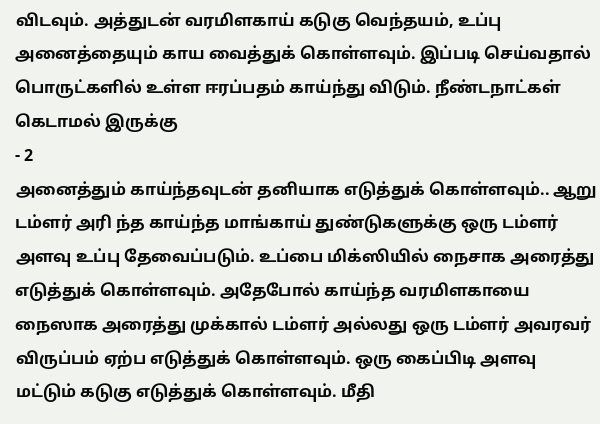விடவும். அத்துடன் வரமிளகாய் கடுகு வெந்தயம், உப்பு அனைத்தையும் காய வைத்துக் கொள்ளவும். இப்படி செய்வதால் பொருட்களில் உள்ள ஈரப்பதம் காய்ந்து விடும். நீண்டநாட்கள் கெடாமல் இருக்கு
- 2
அனைத்தும் காய்ந்தவுடன் தனியாக எடுத்துக் கொள்ளவும்.. ஆறு டம்ளர் அரி ந்த காய்ந்த மாங்காய் துண்டுகளுக்கு ஒரு டம்ளர் அளவு உப்பு தேவைப்படும். உப்பை மிக்ஸியில் நைசாக அரைத்து எடுத்துக் கொள்ளவும். அதேபோல் காய்ந்த வரமிளகாயை நைஸாக அரைத்து முக்கால் டம்ளர் அல்லது ஒரு டம்ளர் அவரவர் விருப்பம் ஏற்ப எடுத்துக் கொள்ளவும். ஒரு கைப்பிடி அளவு மட்டும் கடுகு எடுத்துக் கொள்ளவும். மீதி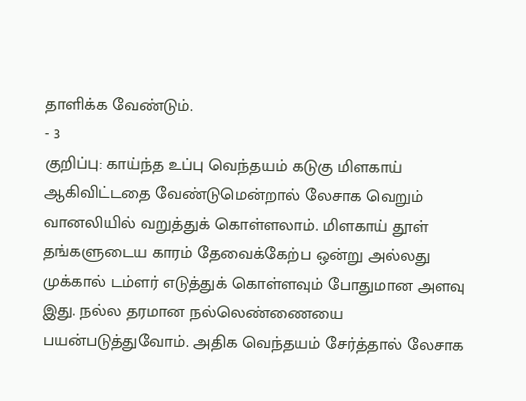தாளிக்க வேண்டும்.
- 3
குறிப்பு: காய்ந்த உப்பு வெந்தயம் கடுகு மிளகாய் ஆகிவிட்டதை வேண்டுமென்றால் லேசாக வெறும் வானலியில் வறுத்துக் கொள்ளலாம். மிளகாய் தூள் தங்களுடைய காரம் தேவைக்கேற்ப ஒன்று அல்லது முக்கால் டம்ளர் எடுத்துக் கொள்ளவும் போதுமான அளவு இது. நல்ல தரமான நல்லெண்ணையை பயன்படுத்துவோம். அதிக வெந்தயம் சேர்த்தால் லேசாக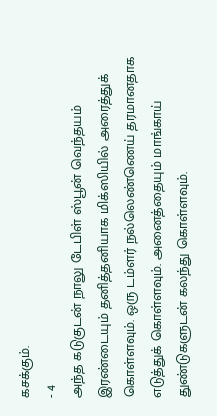கசக்கும்.
- 4
அந்த கடுகுடன் நாலு டேபிள் ஸ்பூன் வெந்தயம் இரண்டையும் தனித்தனியாக மிக்ஸியில் அரைத்துக் கொள்ளவும். ஒரு டம்ளர் நல்லெண்ணெய் தரமானதாக எடுத்துக் கொள்ளவும். அனைத்தையும் மாங்காய் துண்டுகளுடன் கலந்து கொள்ளவும்.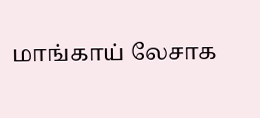மாங்காய் லேசாக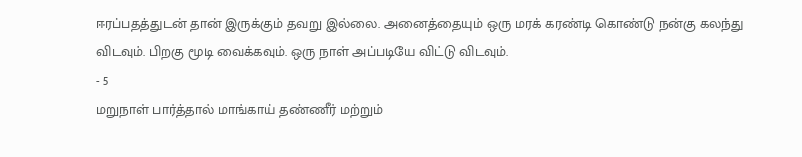ஈரப்பதத்துடன் தான் இருக்கும் தவறு இல்லை. அனைத்தையும் ஒரு மரக் கரண்டி கொண்டு நன்கு கலந்து விடவும். பிறகு மூடி வைக்கவும். ஒரு நாள் அப்படியே விட்டு விடவும்.
- 5
மறுநாள் பார்த்தால் மாங்காய் தண்ணீர் மற்றும்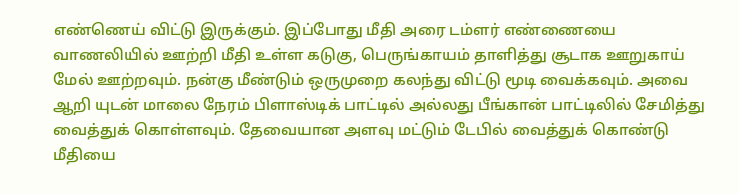எண்ணெய் விட்டு இருக்கும். இப்போது மீதி அரை டம்ளர் எண்ணையை வாணலியில் ஊற்றி மீதி உள்ள கடுகு, பெருங்காயம் தாளித்து சூடாக ஊறுகாய் மேல் ஊற்றவும். நன்கு மீண்டும் ஒருமுறை கலந்து விட்டு மூடி வைக்கவும். அவை ஆறி யுடன் மாலை நேரம் பிளாஸ்டிக் பாட்டில் அல்லது பீங்கான் பாட்டிலில் சேமித்து வைத்துக் கொள்ளவும். தேவையான அளவு மட்டும் டேபில் வைத்துக் கொண்டு மீதியை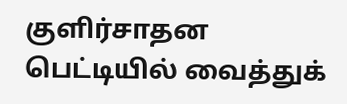குளிர்சாதன பெட்டியில் வைத்துக்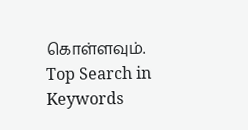கொள்ளவும்.
Top Search in
Keywords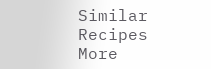Similar Recipes
More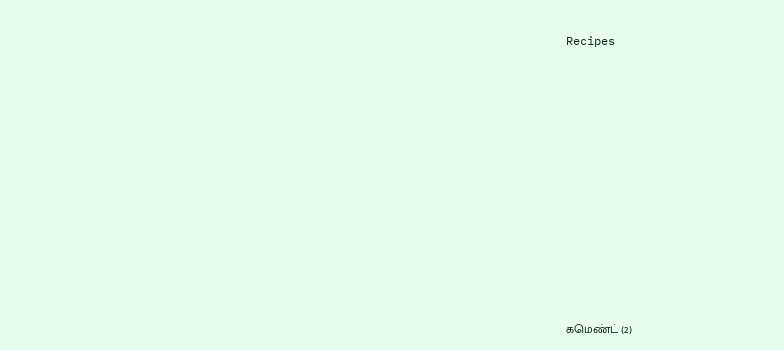Recipes















கமெண்ட் (2)